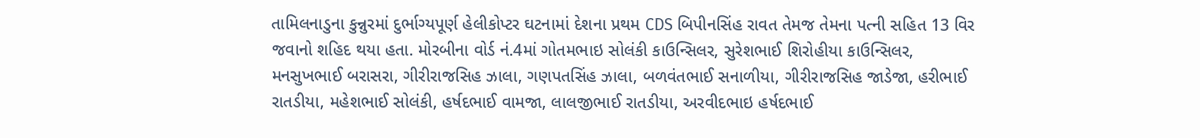તામિલનાડુના કુન્નુરમાં દુર્ભાગ્યપૂર્ણ હેલીકોપ્ટર ઘટનામાં દેશના પ્રથમ CDS બિપીનસિંહ રાવત તેમજ તેમના પત્ની સહિત 13 વિર જવાનો શહિદ થયા હતા. મોરબીના વોર્ડ નં.4માં ગોતમભાઇ સોલંકી કાઉન્સિલર, સુરેશભાઈ શિરોહીયા કાઉન્સિલર, મનસુખભાઈ બરાસરા, ગીરીરાજસિહ ઝાલા, ગણપતસિંહ ઝાલા, બળવંતભાઈ સનાળીયા, ગીરીરાજસિહ જાડેજા, હરીભાઈ રાતડીયા, મહેશભાઈ સોલંકી, હર્ષદભાઈ વામજા, લાલજીભાઈ રાતડીયા, અરવીદભાઇ હર્ષદભાઈ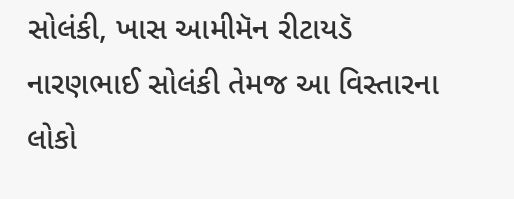સોલંકી, ખાસ આમીમૅન રીટાયડૅ નારણભાઈ સોલંકી તેમજ આ વિસ્તારના લોકો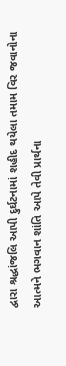દ્વારા શ્રદ્ધાંજલિ આપી દુર્ઘટનામાં શહીદ થયેલા તમામ વિર જવાનોના આત્મને ભગવાન શાંતિ આપે તેવી પ્રાર્થના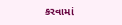કરવામાં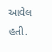આવેલ હતી.